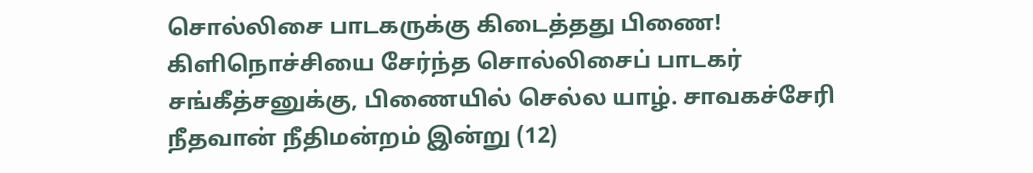சொல்லிசை பாடகருக்கு கிடைத்தது பிணை!
கிளிநொச்சியை சேர்ந்த சொல்லிசைப் பாடகர் சங்கீத்சனுக்கு, பிணையில் செல்ல யாழ். சாவகச்சேரி நீதவான் நீதிமன்றம் இன்று (12)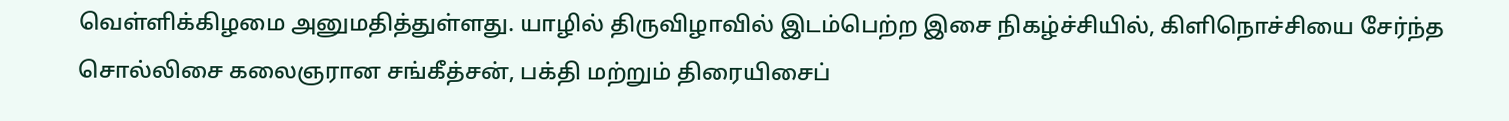வெள்ளிக்கிழமை அனுமதித்துள்ளது. யாழில் திருவிழாவில் இடம்பெற்ற இசை நிகழ்ச்சியில், கிளிநொச்சியை சேர்ந்த சொல்லிசை கலைஞரான சங்கீத்சன், பக்தி மற்றும் திரையிசைப்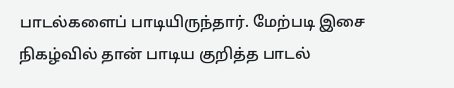பாடல்களைப் பாடியிருந்தார். மேற்படி இசை நிகழ்வில் தான் பாடிய குறித்த பாடல்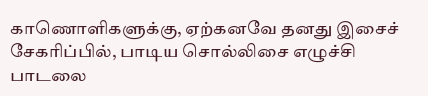காணொளிகளுக்கு, ஏற்கனவே தனது இசைச் சேகரிப்பில், பாடிய சொல்லிசை எழுச்சி பாடலை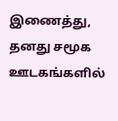இணைத்து, தனது சமூக ஊடகங்களில்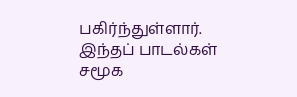பகிர்ந்துள்ளார். இந்தப் பாடல்கள் சமூக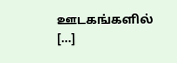ஊடகங்களில் […]